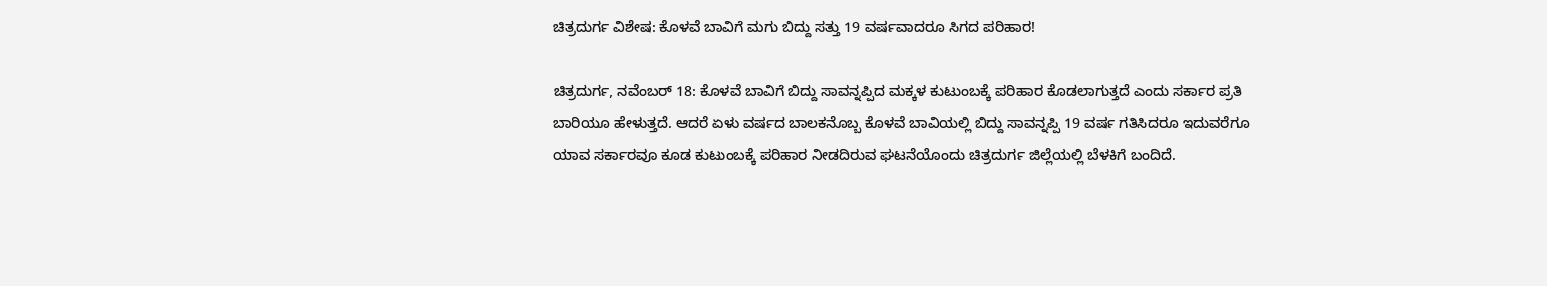ಚಿತ್ರದುರ್ಗ ವಿಶೇಷ: ಕೊಳವೆ ಬಾವಿಗೆ ಮಗು ಬಿದ್ದು ಸತ್ತು 19 ವರ್ಷವಾದರೂ ಸಿಗದ ಪರಿಹಾರ!

ಚಿತ್ರದುರ್ಗ, ನವೆಂಬರ್ 18: ಕೊಳವೆ ಬಾವಿಗೆ ಬಿದ್ದು ಸಾವನ್ನಪ್ಪಿದ ಮಕ್ಕಳ ಕುಟುಂಬಕ್ಕೆ ಪರಿಹಾರ ಕೊಡಲಾಗುತ್ತದೆ ಎಂದು ಸರ್ಕಾರ ಪ್ರತಿ ಬಾರಿಯೂ ಹೇಳುತ್ತದೆ. ಆದರೆ ಏಳು ವರ್ಷದ ಬಾಲಕನೊಬ್ಬ ಕೊಳವೆ ಬಾವಿಯಲ್ಲಿ ಬಿದ್ದು ಸಾವನ್ನಪ್ಪಿ 19 ವರ್ಷ ಗತಿಸಿದರೂ ಇದುವರೆಗೂ ಯಾವ ಸರ್ಕಾರವೂ ಕೂಡ ಕುಟುಂಬಕ್ಕೆ ಪರಿಹಾರ ನೀಡದಿರುವ ಘಟನೆಯೊಂದು ಚಿತ್ರದುರ್ಗ ಜಿಲ್ಲೆಯಲ್ಲಿ ಬೆಳಕಿಗೆ ಬಂದಿದೆ.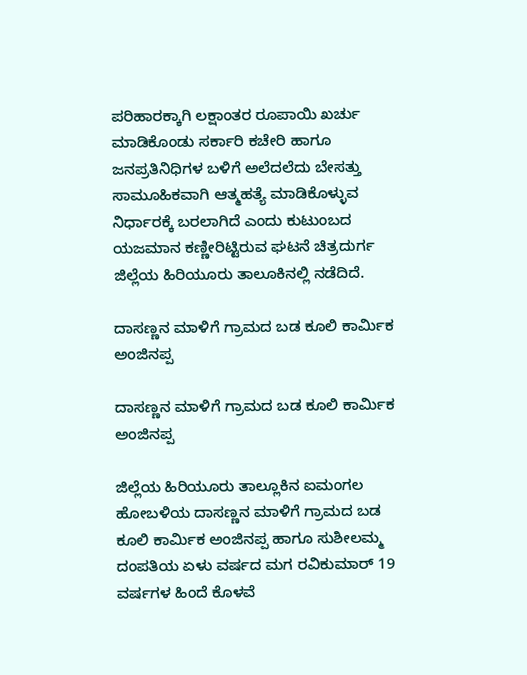ಪರಿಹಾರಕ್ಕಾಗಿ ಲಕ್ಷಾಂತರ ರೂಪಾಯಿ ಖರ್ಚು ಮಾಡಿಕೊಂಡು ಸರ್ಕಾರಿ ಕಚೇರಿ ಹಾಗೂ ಜನಪ್ರತಿನಿಧಿಗಳ ಬಳಿಗೆ ಅಲೆದಲೆದು ಬೇಸತ್ತು ಸಾಮೂಹಿಕವಾಗಿ ಆತ್ಮಹತ್ಯೆ ಮಾಡಿಕೊಳ್ಳುವ ನಿರ್ಧಾರಕ್ಕೆ ಬರಲಾಗಿದೆ ಎಂದು ಕುಟುಂಬದ ಯಜಮಾನ ಕಣ್ಣೀರಿಟ್ಟಿರುವ ಘಟನೆ ಚಿತ್ರದುರ್ಗ ಜಿಲ್ಲೆಯ ಹಿರಿಯೂರು ತಾಲೂಕಿನಲ್ಲಿ ನಡೆದಿದೆ.

ದಾಸಣ್ಣನ ಮಾಳಿಗೆ ಗ್ರಾಮದ ಬಡ ಕೂಲಿ ಕಾರ್ಮಿಕ ಅಂಜಿನಪ್ಪ

ದಾಸಣ್ಣನ ಮಾಳಿಗೆ ಗ್ರಾಮದ ಬಡ ಕೂಲಿ ಕಾರ್ಮಿಕ ಅಂಜಿನಪ್ಪ

ಜಿಲ್ಲೆಯ ಹಿರಿಯೂರು ತಾಲ್ಲೂಕಿನ ಐಮಂಗಲ ಹೋಬಳಿಯ ದಾಸಣ್ಣನ ಮಾಳಿಗೆ ಗ್ರಾಮದ ಬಡ ಕೂಲಿ ಕಾರ್ಮಿಕ ಅಂಜಿನಪ್ಪ ಹಾಗೂ ಸುಶೀಲಮ್ಮ ದಂಪತಿಯ ಏಳು ವರ್ಷದ ಮಗ ರವಿಕುಮಾರ್ 19 ವರ್ಷಗಳ ಹಿಂದೆ ಕೊಳವೆ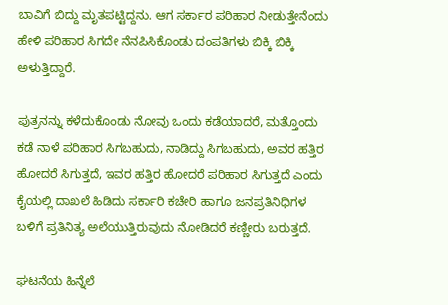ಬಾವಿಗೆ ಬಿದ್ದು ಮೃತಪಟ್ಟಿದ್ದನು. ಆಗ ಸರ್ಕಾರ ಪರಿಹಾರ ನೀಡುತ್ತೇನೆಂದು ಹೇಳಿ ಪರಿಹಾರ ಸಿಗದೇ ನೆನಪಿಸಿಕೊಂಡು ದಂಪತಿಗಳು ಬಿಕ್ಕಿ ಬಿಕ್ಕಿ ಅಳುತ್ತಿದ್ದಾರೆ.

ಪುತ್ರನನ್ನು ಕಳೆದುಕೊಂಡು ನೋವು ಒಂದು ಕಡೆಯಾದರೆ, ಮತ್ತೊಂದು ಕಡೆ ನಾಳೆ ಪರಿಹಾರ ಸಿಗಬಹುದು, ನಾಡಿದ್ದು ಸಿಗಬಹುದು, ಅವರ ಹತ್ತಿರ ಹೋದರೆ ಸಿಗುತ್ತದೆ, ಇವರ ಹತ್ತಿರ ಹೋದರೆ ಪರಿಹಾರ ಸಿಗುತ್ತದೆ ಎಂದು ಕೈಯಲ್ಲಿ ದಾಖಲೆ ಹಿಡಿದು ಸರ್ಕಾರಿ ಕಚೇರಿ ಹಾಗೂ ಜನಪ್ರತಿನಿಧಿಗಳ ಬಳಿಗೆ ಪ್ರತಿನಿತ್ಯ ಅಲೆಯುತ್ತಿರುವುದು ನೋಡಿದರೆ ಕಣ್ಣೀರು ಬರುತ್ತದೆ.

ಘಟನೆಯ ಹಿನ್ನೆಲೆ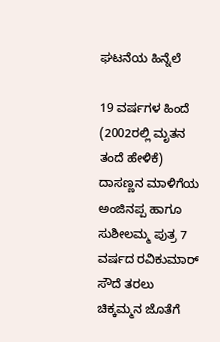ಘಟನೆಯ ಹಿನ್ನೆಲೆ

19 ವರ್ಷಗಳ ಹಿಂದೆ (2002ರಲ್ಲಿ ಮೃತನ ತಂದೆ ಹೇಳಿಕೆ) ದಾಸಣ್ಣನ ಮಾಳಿಗೆಯ ಅಂಜಿನಪ್ಪ ಹಾಗೂ ಸುಶೀಲಮ್ಮ ಪುತ್ರ 7 ವರ್ಷದ ರವಿಕುಮಾರ್ ಸೌದೆ ತರಲು ಚಿಕ್ಕಮ್ಮನ ಜೊತೆಗೆ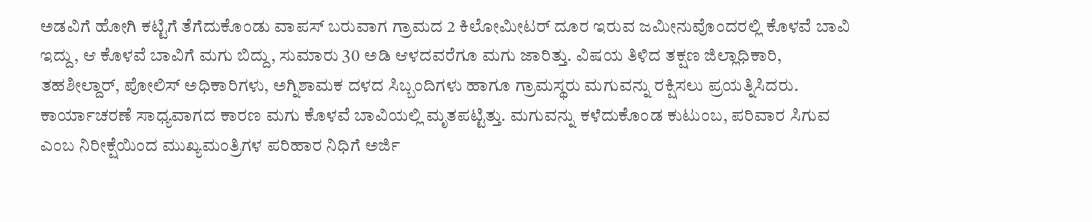ಅಡವಿಗೆ ಹೋಗಿ ಕಟ್ಟಿಗೆ ತೆಗೆದುಕೊಂಡು ವಾಪಸ್ ಬರುವಾಗ ಗ್ರಾಮದ 2 ಕಿಲೋಮೀಟರ್ ದೂರ ಇರುವ ಜಮೀನುವೊಂದರಲ್ಲಿ ಕೊಳವೆ ಬಾವಿ ಇದ್ದು, ಆ ಕೊಳವೆ ಬಾವಿಗೆ ಮಗು ಬಿದ್ದು, ಸುಮಾರು 30 ಅಡಿ ಆಳದವರೆಗೂ ಮಗು ಜಾರಿತ್ತು. ವಿಷಯ ತಿಳಿದ ತಕ್ಷಣ ಜಿಲ್ಲಾಧಿಕಾರಿ, ತಹಶೀಲ್ದಾರ್, ಪೋಲಿಸ್ ಅಧಿಕಾರಿಗಳು, ಅಗ್ನಿಶಾಮಕ ದಳದ ಸಿಬ್ಬಂದಿಗಳು ಹಾಗೂ ಗ್ರಾಮಸ್ಥರು ಮಗುವನ್ನು ರಕ್ಷಿಸಲು ಪ್ರಯತ್ನಿಸಿದರು. ಕಾರ್ಯಾಚರಣೆ ಸಾಧ್ಯವಾಗದ ಕಾರಣ ಮಗು ಕೊಳವೆ ಬಾವಿಯಲ್ಲಿ ಮೃತಪಟ್ಟಿತ್ತು. ಮಗುವನ್ನು ಕಳೆದುಕೊಂಡ ಕುಟುಂಬ, ಪರಿವಾರ ಸಿಗುವ ಎಂಬ ನಿರೀಕ್ಷೆಯಿಂದ ಮುಖ್ಯಮಂತ್ರಿಗಳ ಪರಿಹಾರ ನಿಧಿಗೆ ಅರ್ಜಿ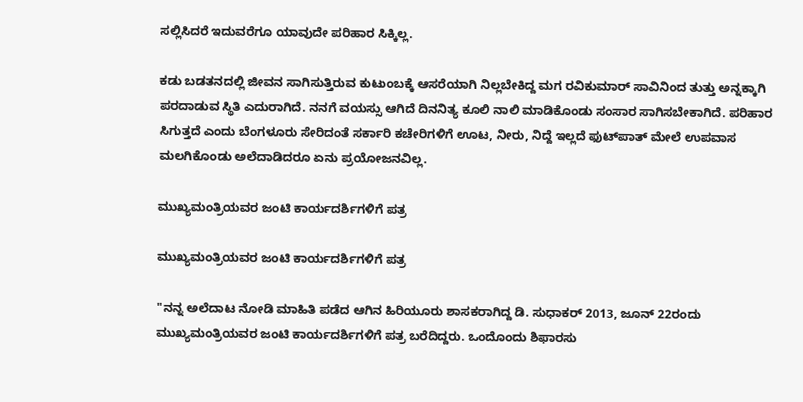ಸಲ್ಲಿಸಿದರೆ ಇದುವರೆಗೂ ಯಾವುದೇ ಪರಿಹಾರ ಸಿಕ್ಕಿಲ್ಲ.

ಕಡು ಬಡತನದಲ್ಲಿ ಜೀವನ ಸಾಗಿಸುತ್ತಿರುವ ಕುಟುಂಬಕ್ಕೆ ಆಸರೆಯಾಗಿ ನಿಲ್ಲಬೇಕಿದ್ದ ಮಗ ರವಿಕುಮಾರ್ ಸಾವಿನಿಂದ ತುತ್ತು ಅನ್ನಕ್ಕಾಗಿ ಪರದಾಡುವ ಸ್ಥಿತಿ ಎದುರಾಗಿದೆ. ನನಗೆ ವಯಸ್ಸು ಆಗಿದೆ ದಿನನಿತ್ಯ ಕೂಲಿ ನಾಲಿ ಮಾಡಿಕೊಂಡು ಸಂಸಾರ ಸಾಗಿಸಬೇಕಾಗಿದೆ. ಪರಿಹಾರ ಸಿಗುತ್ತದೆ ಎಂದು ಬೆಂಗಳೂರು ಸೇರಿದಂತೆ ಸರ್ಕಾರಿ ಕಚೇರಿಗಳಿಗೆ ಊಟ, ನೀರು, ನಿದ್ದೆ ಇಲ್ಲದೆ ಫುಟ್‌ಪಾತ್ ಮೇಲೆ ಉಪವಾಸ ಮಲಗಿಕೊಂಡು ಅಲೆದಾಡಿದರೂ ಏನು ಪ್ರಯೋಜನವಿಲ್ಲ.

ಮುಖ್ಯಮಂತ್ರಿಯವರ ಜಂಟಿ ಕಾರ್ಯದರ್ಶಿಗಳಿಗೆ ಪತ್ರ

ಮುಖ್ಯಮಂತ್ರಿಯವರ ಜಂಟಿ ಕಾರ್ಯದರ್ಶಿಗಳಿಗೆ ಪತ್ರ

"ನನ್ನ ಅಲೆದಾಟ ನೋಡಿ ಮಾಹಿತಿ ಪಡೆದ ಆಗಿನ ಹಿರಿಯೂರು ಶಾಸಕರಾಗಿದ್ದ ಡಿ. ಸುಧಾಕರ್ 2013, ಜೂನ್ 22ರಂದು ಮುಖ್ಯಮಂತ್ರಿಯವರ ಜಂಟಿ ಕಾರ್ಯದರ್ಶಿಗಳಿಗೆ ಪತ್ರ ಬರೆದಿದ್ದರು. ಒಂದೊಂದು ಶಿಫಾರಸು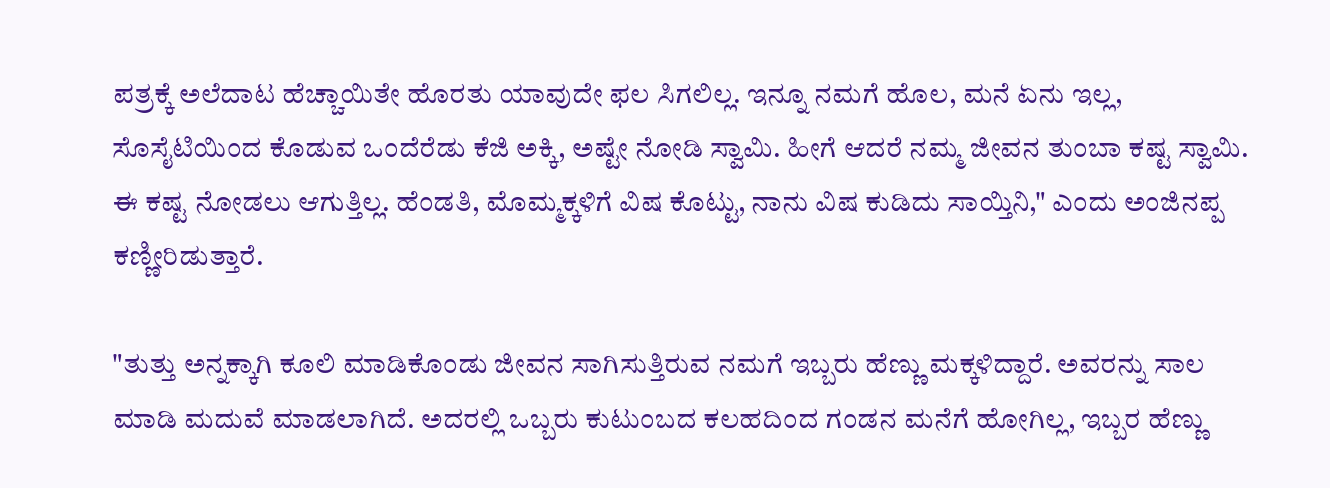ಪತ್ರಕ್ಕೆ ಅಲೆದಾಟ ಹೆಚ್ಚಾಯಿತೇ ಹೊರತು ಯಾವುದೇ ಫಲ ಸಿಗಲಿಲ್ಲ. ಇನ್ನೂ ನಮಗೆ ಹೊಲ, ಮನೆ ಏನು ಇಲ್ಲ, ಸೊಸೈಟಿಯಿಂದ ಕೊಡುವ ಒಂದೆರೆಡು ಕೆಜಿ ಅಕ್ಕಿ, ಅಷ್ಟೇ ನೋಡಿ ಸ್ವಾಮಿ. ಹೀಗೆ ಆದರೆ ನಮ್ಮ ಜೀವನ ತುಂಬಾ ಕಷ್ಟ ಸ್ವಾಮಿ. ಈ ಕಷ್ಟ ನೋಡಲು ಆಗುತ್ತಿಲ್ಲ. ಹೆಂಡತಿ, ಮೊಮ್ಮಕ್ಕಳಿಗೆ ವಿಷ ಕೊಟ್ಟು, ನಾನು ವಿಷ ಕುಡಿದು ಸಾಯ್ತಿನಿ," ಎಂದು ಅಂಜಿನಪ್ಪ ಕಣ್ಣೀರಿಡುತ್ತಾರೆ.

"ತುತ್ತು ಅನ್ನಕ್ಕಾಗಿ ಕೂಲಿ ಮಾಡಿಕೊಂಡು ಜೀವನ ಸಾಗಿಸುತ್ತಿರುವ ನಮಗೆ ಇಬ್ಬರು ಹೆಣ್ಣು ಮಕ್ಕಳಿದ್ದಾರೆ. ಅವರನ್ನು ಸಾಲ ಮಾಡಿ ಮದುವೆ ಮಾಡಲಾಗಿದೆ. ಅದರಲ್ಲಿ ಒಬ್ಬರು ಕುಟುಂಬದ ಕಲಹದಿಂದ ಗಂಡನ ಮನೆಗೆ ಹೋಗಿಲ್ಲ, ಇಬ್ಬರ ಹೆಣ್ಣು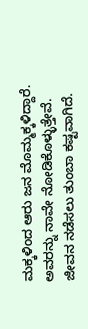ಮಕ್ಕಳಿಂದ ಆರು ಜನ ಮೊಮ್ಮಕ್ಕಳಿದ್ದಾರೆ. ಅವರನ್ನು ನಾವೇ ನೋಡಿಕೊಳ್ಳುತ್ತೇವೆ. ಜೀವನ ನಡೆಸಲು ತುಂಬಾ ಕಷ್ಟವಾಗಿದೆ.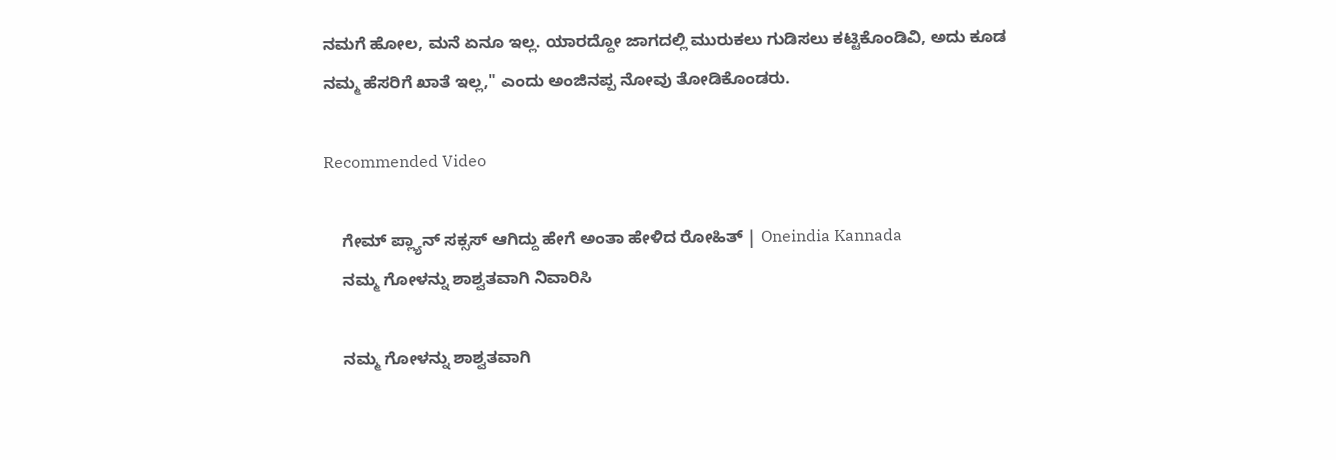ನಮಗೆ ಹೋಲ, ಮನೆ ಏನೂ ಇಲ್ಲ. ಯಾರದ್ದೋ ಜಾಗದಲ್ಲಿ ಮುರುಕಲು ಗುಡಿಸಲು ಕಟ್ಟಿಕೊಂಡಿವಿ, ಅದು ಕೂಡ ನಮ್ಮ ಹೆಸರಿಗೆ ಖಾತೆ ಇಲ್ಲ," ಎಂದು ಅಂಜಿನಪ್ಪ ನೋವು ತೋಡಿಕೊಂಡರು.

Recommended Video

    ಗೇಮ್ ಪ್ಲ್ಯಾನ್ ಸಕ್ಸಸ್ ಆಗಿದ್ದು ಹೇಗೆ ಅಂತಾ ಹೇಳಿದ ರೋಹಿತ್ | Oneindia Kannada
    ನಮ್ಮ ಗೋಳನ್ನು ಶಾಶ್ವತವಾಗಿ ನಿವಾರಿಸಿ

    ನಮ್ಮ ಗೋಳನ್ನು ಶಾಶ್ವತವಾಗಿ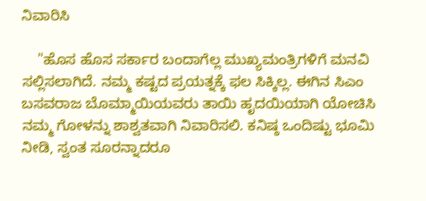ನಿವಾರಿಸಿ

    "ಹೊಸ ಹೊಸ ಸರ್ಕಾರ ಬಂದಾಗೆಲ್ಲ ಮುಖ್ಯಮಂತ್ರಿಗಳಿಗೆ ಮನವಿ ಸಲ್ಲಿಸಲಾಗಿದೆ. ನಮ್ಮ ಕಷ್ಟದ ಪ್ರಯತ್ನಕ್ಕೆ ಫಲ ಸಿಕ್ಕಿಲ್ಲ. ಈಗಿನ ಸಿಎಂ ಬಸವರಾಜ ಬೊಮ್ಮಾಯಿಯವರು ತಾಯಿ ಹೃದಯಿಯಾಗಿ ಯೋಚಿಸಿ ನಮ್ಮ ಗೋಳನ್ನು ಶಾಶ್ವತವಾಗಿ ನಿವಾರಿಸಲಿ. ಕನಿಷ್ಠ ಒಂದಿಷ್ಟು ಭೂಮಿ ನೀಡಿ, ಸ್ವಂತ ಸೂರನ್ನಾದರೂ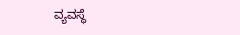ವ್ಯವಸ್ಥೆ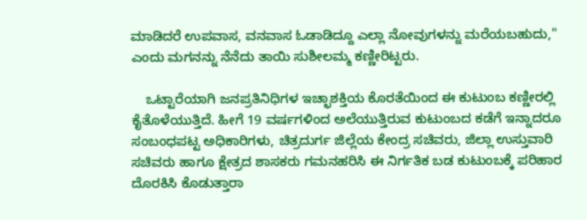ಮಾಡಿದರೆ ಉಪವಾಸ, ವನವಾಸ ಓಡಾಡಿದ್ದೂ ಎಲ್ಲಾ ನೋವುಗಳನ್ನು ಮರೆಯಬಹುದು," ಎಂದು ಮಗನನ್ನು ನೆನೆದು ತಾಯಿ ಸುಶೀಲಮ್ಮ ಕಣ್ಣೀರಿಟ್ಟರು.

    ಒಟ್ಟಾರೆಯಾಗಿ ಜನಪ್ರತಿನಿಧಿಗಳ ಇಚ್ಛಾಶಕ್ತಿಯ ಕೊರತೆಯಿಂದ ಈ ಕುಟುಂಬ ಕಣ್ಣೀರಲ್ಲಿ ಕೈತೊಳೆಯುತ್ತಿದೆ. ಹೀಗೆ 19 ವರ್ಷಗಳಿಂದ ಅಲೆಯುತ್ತಿರುವ ಕುಟುಂಬದ ಕಡೆಗೆ ಇನ್ನಾದರೂ ಸಂಬಂಧಪಟ್ಟ ಅಧಿಕಾರಿಗಳು, ಚಿತ್ರದುರ್ಗ ಜಿಲ್ಲೆಯ ಕೇಂದ್ರ ಸಚಿವರು, ಜಿಲ್ಲಾ ಉಸ್ತುವಾರಿ ಸಚಿವರು ಹಾಗೂ ಕ್ಷೇತ್ರದ ಶಾಸಕರು ಗಮನಹರಿಸಿ ಈ ನಿರ್ಗತಿಕ ಬಡ ಕುಟುಂಬಕ್ಕೆ ಪರಿಹಾರ ದೊರಕಿಸಿ ಕೊಡುತ್ತಾರಾ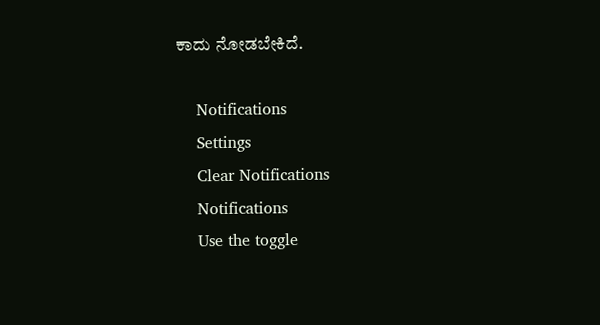ಕಾದು ನೋಡಬೇಕಿದೆ.

    Notifications
    Settings
    Clear Notifications
    Notifications
    Use the toggle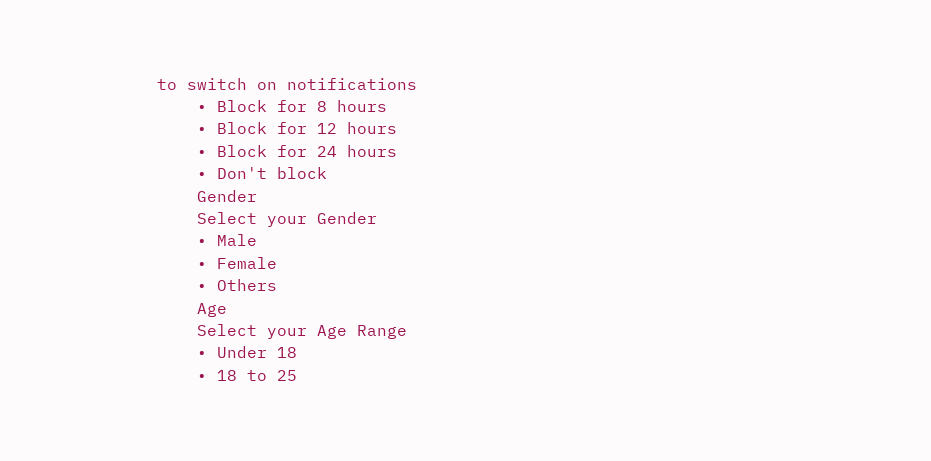to switch on notifications
    • Block for 8 hours
    • Block for 12 hours
    • Block for 24 hours
    • Don't block
    Gender
    Select your Gender
    • Male
    • Female
    • Others
    Age
    Select your Age Range
    • Under 18
    • 18 to 25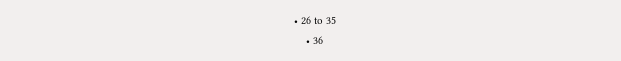• 26 to 35
    • 36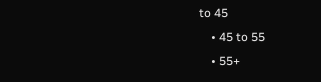to 45
    • 45 to 55
    • 55+